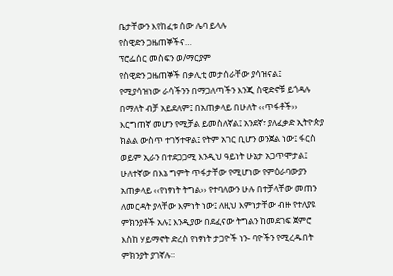ቤታቸውን እየከፈቱ ሰው ሌባ ይላሉ
የስዊድን ጋዜጠኞችና…
ፕሮፌሰር መስፍን ወ/ማርያም
የስዊድን ጋዜጠኞች በቃሊቲ መታሰራቸው ያሳዝናል፤ የሚያሳዝነው ራሳችንን በማጋለጣችን እንጂ ስዊድኖቹ ይጎዳሉ በማለት ብቻ አይደለም፤ በአጠቃላይ በሁለት ‹‹ጥፋቶች›› እርግጠኛ መሆን የሚቻል ይመስለኛል፤ አንደኛ፣ ያለፈቃድ ኢትዮጵያ ክልል ውስጥ ተገኝተዋል፤ የትም አገር ቢሆን ወንጀል ነው፤ ፋርስ ወይም ኢራን በተደጋጋሚ እንዲህ ዓይነት ሁኔታ አጋጥሞታል፤ ሁለተኛው በእኔ ግምት ጥፋታቸው የሚሆነው የምዕራባውያን አጠቃላይ ‹‹የነፃነት ትግል›› የተባለውን ሁሉ በተቻላቸው መጠን ለመርዳት ያላቸው እምነት ነው፤ ለዚህ እምነታቸው ብዙ የተለያዩ ምክንያቶች አሉ፤ እንዲያው በደፈናው ትግልን ከመደገፍ ጀምሮ እስከ ሃይማኖት ድረስ የነፃነት ታጋዮች ነን- ባዮችን የሚረዱበት ምክንያት ያገኛሉ።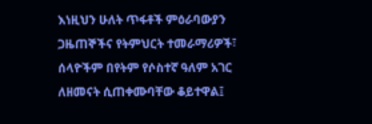እነዚህን ሁለት ጥፋቶች ምዕራባውያን ጋዜጠኞችና የትምህርት ተመራማሪዎች፣ ሰላዮችም በየትም የሶስተኛ ዓለም አገር ለዘመናት ሲጠቀሙባቸው ቆይተዋል፤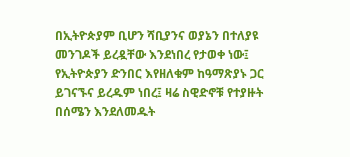በኢትዮጵያም ቢሆን ሻቢያንና ወያኔን በተለያዩ መንገዶች ይረዷቸው እንደነበረ የታወቀ ነው፤ የኢትዮጵያን ድንበር እየዘለቁም ከዓማጽያኑ ጋር ይገናኙና ይረዱም ነበረ፤ ዛሬ ስዊድኖቹ የተያዙት በሰሜን እንደለመዱት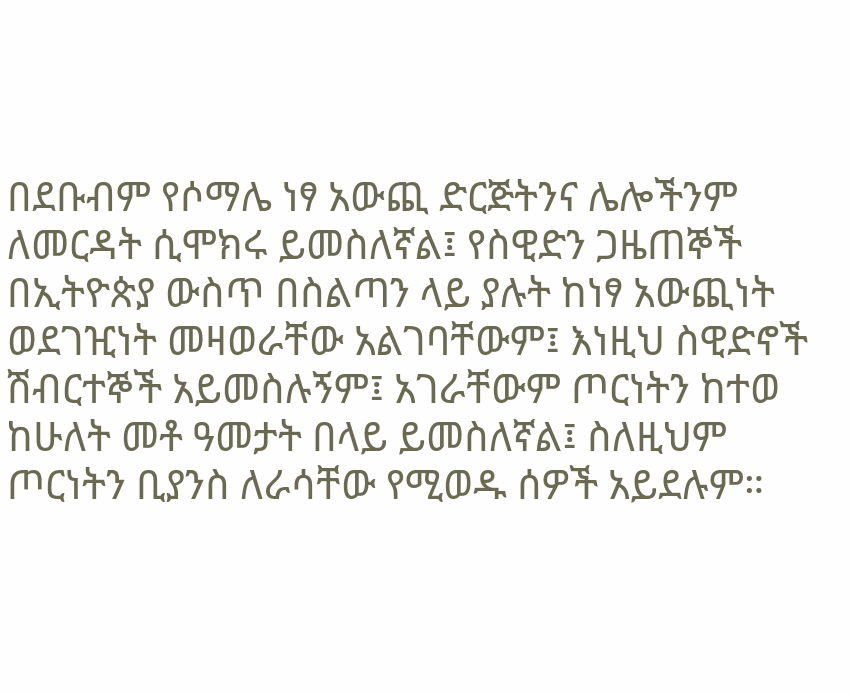በደቡብም የሶማሌ ነፃ አውጪ ድርጅትንና ሌሎችንም ለመርዳት ሲሞክሩ ይመስለኛል፤ የስዊድን ጋዜጠኞች በኢትዮጵያ ውስጥ በስልጣን ላይ ያሉት ከነፃ አውጪነት ወደገዢነት መዛወራቸው አልገባቸውም፤ እነዚህ ስዊድኖች ሽብርተኞች አይመስሉኝም፤ አገራቸውም ጦርነትን ከተወ ከሁለት መቶ ዓመታት በላይ ይመስለኛል፤ ስለዚህም ጦርነትን ቢያንስ ለራሳቸው የሚወዱ ሰዎች አይደሉም።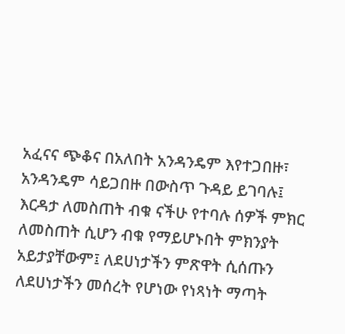አፈናና ጭቆና በአለበት አንዳንዴም እየተጋበዙ፣ አንዳንዴም ሳይጋበዙ በውስጥ ጉዳይ ይገባሉ፤ እርዳታ ለመስጠት ብቁ ናችሁ የተባሉ ሰዎች ምክር ለመስጠት ሲሆን ብቁ የማይሆኑበት ምክንያት አይታያቸውም፤ ለደሀነታችን ምጽዋት ሲሰጡን ለደሀነታችን መሰረት የሆነው የነጻነት ማጣት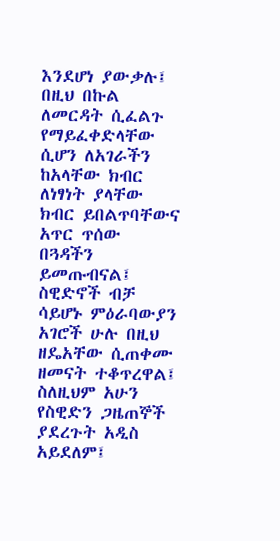እንደሆነ ያውቃሉ፤ በዚህ በኩል ለመርዳት ሲፈልጉ የማይፈቀድላቸው ሲሆን ለአገራችን ከአላቸው ክብር ለነፃነት ያላቸው ክብር ይበልጥባቸውና አጥር ጥሰው በጓዳችን ይመጡብናል፤ ስዊድኖች ብቻ ሳይሆኑ ምዕራባውያን አገሮች ሁሉ በዚህ ዘዴአቸው ሲጠቀሙ ዘመናት ተቆጥረዋል፤ ስለዚህም አሁን የስዊድን ጋዜጠኞች ያደረጉት አዲስ አይደለም፤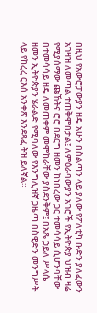በዚህ የአውሮፓውያን ዘዴ አሁን በስልጣን ላይ ያለው የፖለቲካ ቡድን ያለፈውን አገዛዝ ለመጣል ተጠቅሞበታል፤ ለምዕራባውያን አገሮች የኢትዮጵያ ህዝብ ዛሬ የሚያሰማው ጩኸትና ሮሮ በደርግ ዘመን ከነበረው ጋር ተመሳሳይ ሲሆንባቸው በተመሳሳይ ዘዴ ለመጠቀም መሞከራቸው ያስደንቅም፤ በአጼ ኃይለ ሥላሴ ዘመን ኢትዮጵያን ሄራልድ የሚባለው የእንግሊዝኛ ጋዜጣ በስዊድን መንግሥት ላይ የከረረ ርእሰ አንቀጽ እንደጻፈ ትዝ ይለኛል።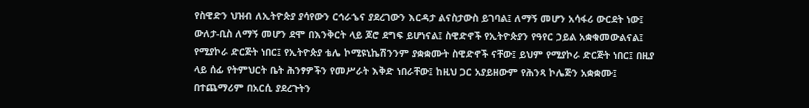የስዊድን ህዝብ ለኢትዮጵያ ያሳየውን ርኅራኄና ያደረገውን እርዳታ ልናስታውስ ይገባል፤ ለማኝ መሆን አሳፋሪ ውርደት ነው፤ ውለታ-ቢስ ለማኝ መሆን ደሞ በእንቅርት ላይ ጆሮ ደግፍ ይሆነናል፤ ስዊድኖች የኢትዮጵያን የዓየር ኃይል አቋቁመውልናል፤ የሚያኮራ ድርጅት ነበር፤ የኢትዮጵያ ቴሌ ኮሚዩኒኬሽንንም ያቋቋሙት ስዊድኖች ናቸው፤ ይህም የሚያኮራ ድርጅት ነበር፤ በዚያ ላይ ሰፊ የትምህርት ቤት ሕንፃዎችን የመሥራት እቅድ ነበራቸው፤ ከዚህ ጋር አያይዘውም የሕንጻ ኮሌጅን አቋቋሙ፤ በተጨማሪም በአርሲ ያደረጉትን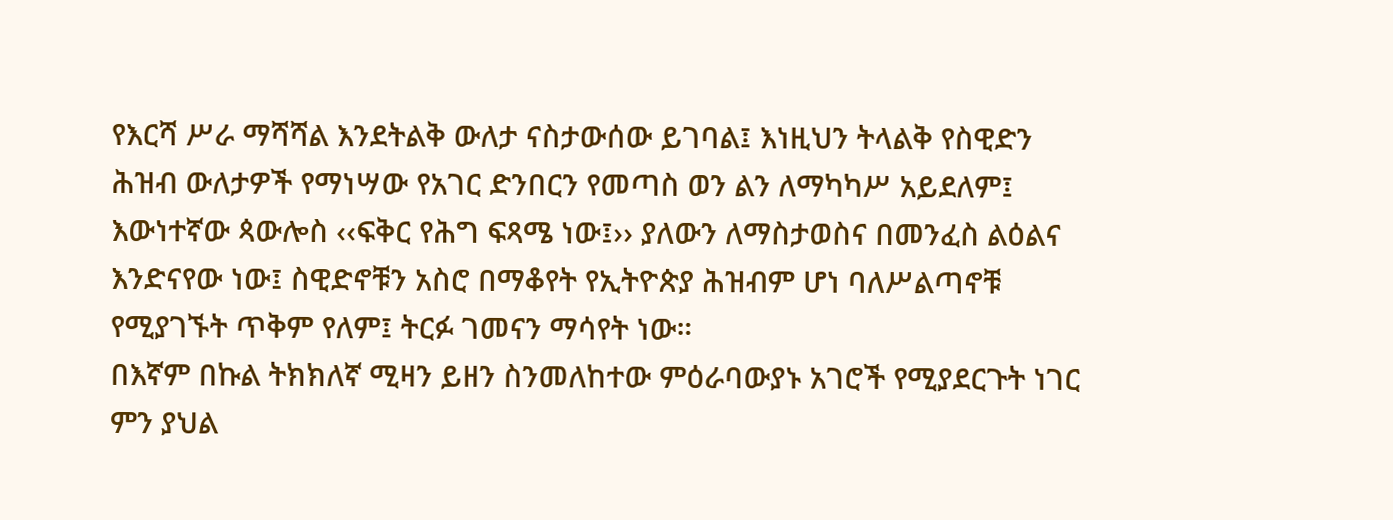የእርሻ ሥራ ማሻሻል እንደትልቅ ውለታ ናስታውሰው ይገባል፤ እነዚህን ትላልቅ የስዊድን ሕዝብ ውለታዎች የማነሣው የአገር ድንበርን የመጣስ ወን ልን ለማካካሥ አይደለም፤ እውነተኛው ጳውሎስ ‹‹ፍቅር የሕግ ፍጻሜ ነው፤›› ያለውን ለማስታወስና በመንፈስ ልዕልና እንድናየው ነው፤ ስዊድኖቹን አስሮ በማቆየት የኢትዮጵያ ሕዝብም ሆነ ባለሥልጣኖቹ የሚያገኙት ጥቅም የለም፤ ትርፉ ገመናን ማሳየት ነው።
በእኛም በኩል ትክክለኛ ሚዛን ይዘን ስንመለከተው ምዕራባውያኑ አገሮች የሚያደርጉት ነገር ምን ያህል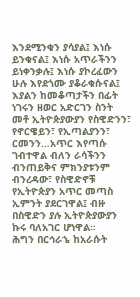እንደሚንቁን ያሳያል፤ እነሱ ይንቁናል፤ እነሱ አጥራችንን ይነቀንቃሉ፤ እነሱ ያኮረፈውን ሁሉ እየደጎሙ ያቆራቁሱናል፤ እያልን ከመቆጣታችን በፊት ነገሩን ዘወር አድርገን ስንት መቶ ኢትዮጵያውያን የስዊድንን፣ የኖርዌይን፣ የኢጣልያንን፣ ርመንን…አጥር እየጣሱ ገብተዋል ብለን ራሳችንን ብንጠይቅና ምክንያቱንም ብንረዳው፣ የስዊድኖቹ የኢትዮጵያን አጥር መጣስ ኢምንት ያደርገዋል፤ ብዙ በስዊድን ያሉ ኢትዮጵያውያን ኩሩ ባለአገር ሆነዋል።
ሕግን በርኅራኄ ከአራሱት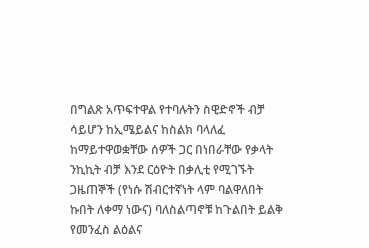በግልጽ አጥፍተዋል የተባሉትን ስዊድኖች ብቻ ሳይሆን ከኢሜይልና ከስልክ ባላለፈ ከማይተዋወቋቸው ሰዎች ጋር በነበራቸው የቃላት ንኪኪት ብቻ እንደ ርዕዮት በቃሊቲ የሚገኙት ጋዜጠኞች (የነሱ ሽብርተኛነት ላም ባልዋለበት ኩበት ለቀማ ነውና) ባለስልጣኖቹ ከጉልበት ይልቅ የመንፈስ ልዕልና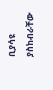ቢያሳዩ ያስከብራቸው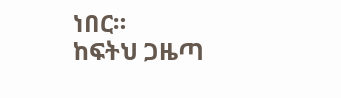ነበር።
ከፍትህ ጋዜጣ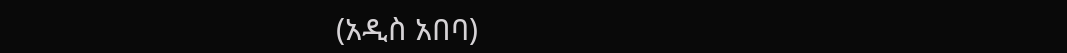(አዲስ አበባ)